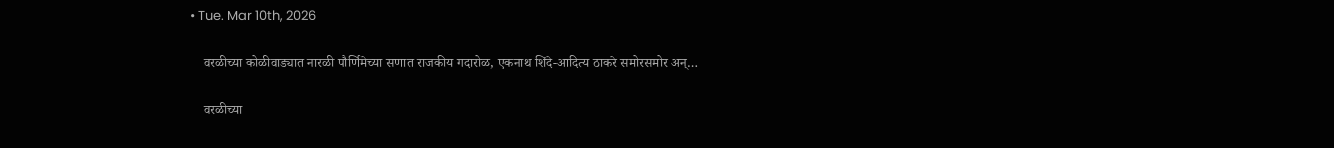• Tue. Mar 10th, 2026

    वरळीच्या कोळीवाड्यात नारळी पौर्णिमेच्या सणात राजकीय गदारोळ, एकनाथ शिंदे-आदित्य ठाकरे समोरसमोर अन्…

    वरळीच्या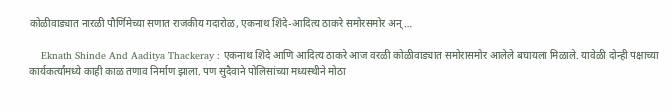कोळीवाड्यात नारळी पौर्णिमेच्या सणात राजकीय गदारोळ, एकनाथ शिंदे-आदित्य ठाकरे समोरसमोर अन्…

    Eknath Shinde And Aaditya Thackeray : एकनाथ शिंदे आणि आदित्य ठाकरे आज वरळी कोळीवाड्यात समोरासमोर आलेले बघायला मिळाले. यावेळी दोन्ही पक्षाच्या कार्यकर्त्यांमध्ये काही काळ तणाव निर्माण झाला. पण सुदैवाने पोलिसांच्या मध्यस्थीने मोठा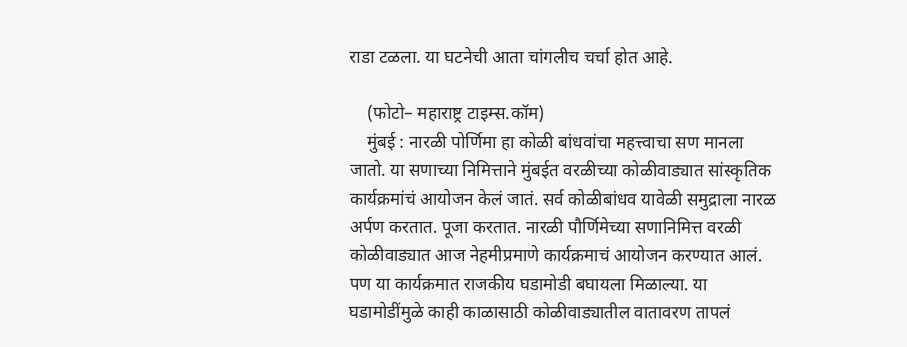राडा टळला. या घटनेची आता चांगलीच चर्चा होत आहे.

    (फोटो– महाराष्ट्र टाइम्स.कॉम)
    मुंबई : नारळी पोर्णिमा हा कोळी बांधवांचा महत्त्वाचा सण मानला जातो. या सणाच्या निमित्ताने मुंबईत वरळीच्या कोळीवाड्यात सांस्कृतिक कार्यक्रमांचं आयोजन केलं जातं. सर्व कोळीबांधव यावेळी समुद्राला नारळ अर्पण करतात. पूजा करतात. नारळी पौर्णिमेच्या सणानिमित्त वरळी कोळीवाड्यात आज नेहमीप्रमाणे कार्यक्रमाचं आयोजन करण्यात आलं. पण या कार्यक्रमात राजकीय घडामोडी बघायला मिळाल्या. या घडामोडींमुळे काही काळासाठी कोळीवाड्यातील वातावरण तापलं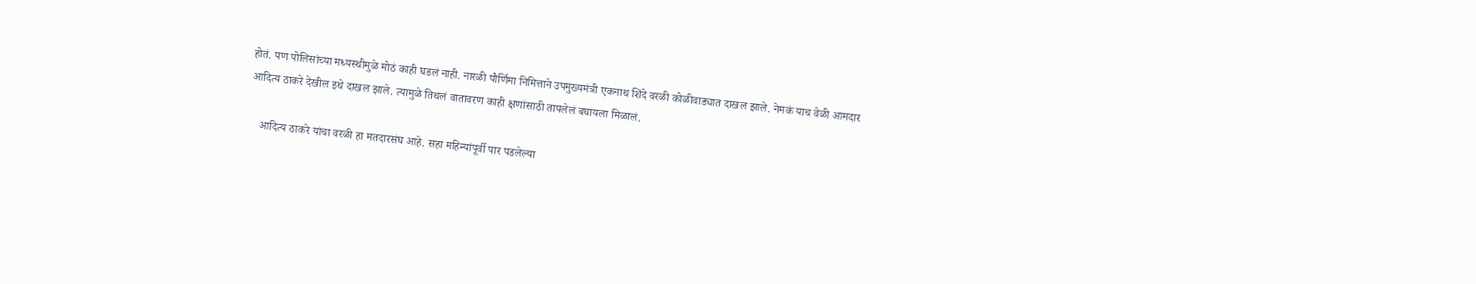होतं. पण पोलिसांच्या मध्यस्थीमुळे मोठं काही घडलं नाही. नारळी पौर्णिमा निमित्ताने उपमुख्यमंत्री एकनाथ शिंदे वरळी कोळीवाड्यात दाखल झाले. नेमकं याच वेळी आमदार आदित्य ठाकरे देखील इथे दाखल झाले. त्यामुळे तिथलं वातावरण काही क्षणांसाठी तापलेलं बघायला मिळालं.

    आदित्य ठाकरे यांचा वरळी हा मतदारसंघ आहे. सहा महिन्यांपूर्वी पार पडलेल्या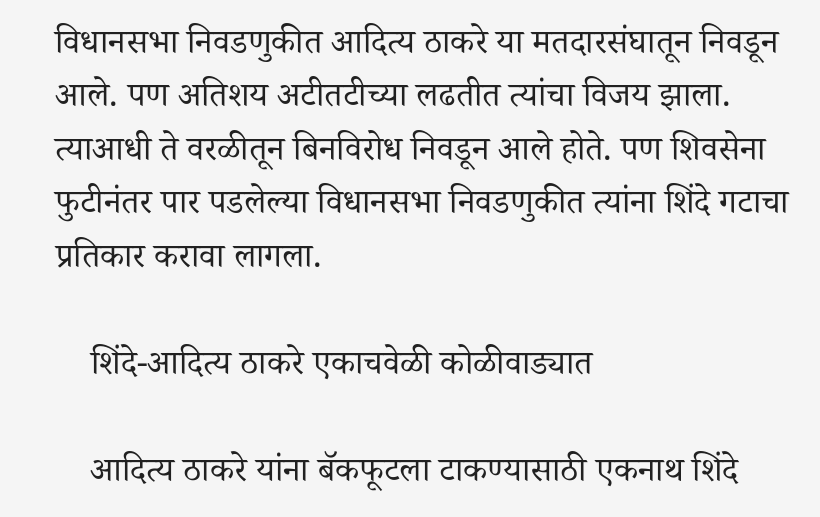विधानसभा निवडणुकीत आदित्य ठाकरे या मतदारसंघातून निवडून आले. पण अतिशय अटीतटीच्या लढतीत त्यांचा विजय झाला. त्याआधी ते वरळीतून बिनविरोध निवडून आले होते. पण शिवसेना फुटीनंतर पार पडलेल्या विधानसभा निवडणुकीत त्यांना शिंदे गटाचा प्रतिकार करावा लागला.

    शिंदे-आदित्य ठाकरे एकाचवेळी कोळीवाड्यात

    आदित्य ठाकरे यांना बॅकफूटला टाकण्यासाठी एकनाथ शिंदे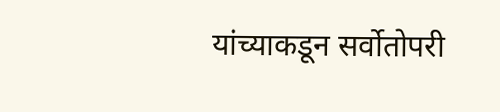यांच्याकडून सर्वोतोपरी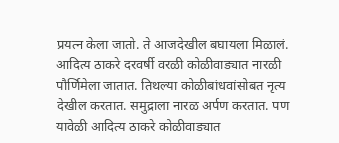प्रयत्न केला जातो. ते आजदेखील बघायला मिळालं. आदित्य ठाकरे दरवर्षी वरळी कोळीवाड्यात नारळी पौर्णिमेला जातात. तिथल्या कोळीबांधवांसोबत नृत्य देखील करतात. समुद्राला नारळ अर्पण करतात. पण यावेळी आदित्य ठाकरे कोळीवाड्यात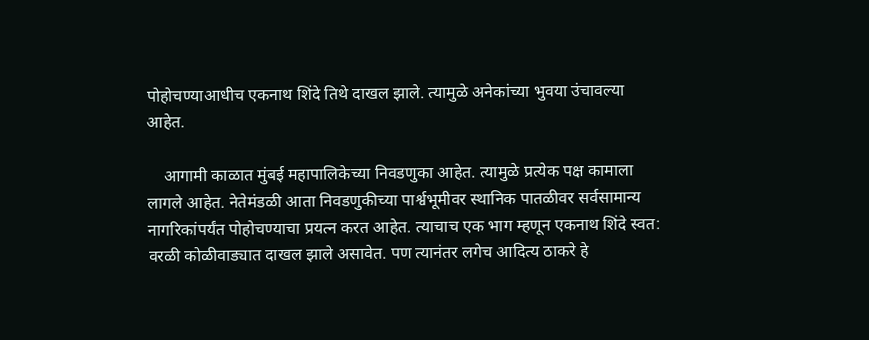पोहोचण्याआधीच एकनाथ शिंदे तिथे दाखल झाले. त्यामुळे अनेकांच्या भुवया उंचावल्या आहेत.

    आगामी काळात मुंबई महापालिकेच्या निवडणुका आहेत. त्यामुळे प्रत्येक पक्ष कामाला लागले आहेत. नेतेमंडळी आता निवडणुकीच्या पार्श्वभूमीवर स्थानिक पातळीवर सर्वसामान्य नागरिकांपर्यंत पोहोचण्याचा प्रयत्न करत आहेत. त्याचाच एक भाग म्हणून एकनाथ शिंदे स्वत: वरळी कोळीवाड्यात दाखल झाले असावेत. पण त्यानंतर लगेच आदित्य ठाकरे हे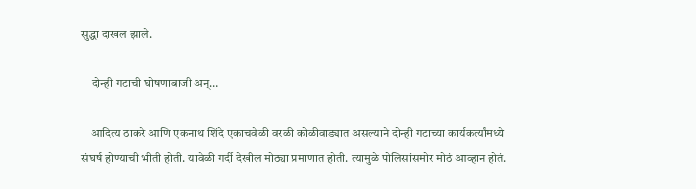सुद्धा दाखल झाले.

    दोन्ही गटाची घोषणाबाजी अन्…

    आदित्य ठाकरे आणि एकनाथ शिंदे एकाचवेळी वरळी कोळीवाड्यात असल्याने दोन्ही गटाच्या कार्यकर्त्यांमध्ये संघर्ष होण्याची भीती होती. यावेळी गर्दी देखील मोठ्या प्रमाणात होती. त्यामुळे पोलिसांसमोर मोठं आव्हान होतं.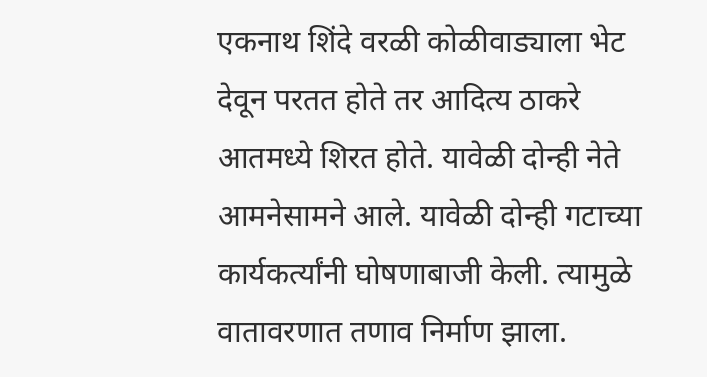एकनाथ शिंदे वरळी कोळीवाड्याला भेट देवून परतत होते तर आदित्य ठाकरे आतमध्ये शिरत होते. यावेळी दोन्ही नेते आमनेसामने आले. यावेळी दोन्ही गटाच्या कार्यकर्त्यांनी घोषणाबाजी केली. त्यामुळे वातावरणात तणाव निर्माण झाला.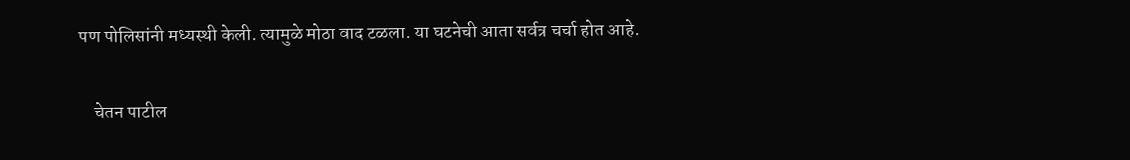पण पोलिसांनी मध्यस्थी केली. त्यामुळे मोठा वाद टळला. या घटनेची आता सर्वत्र चर्चा होत आहे.

    चेतन पाटील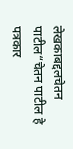लेखकाबद्दलचेतन पाटील“चेतन पाटील हे पत्रकार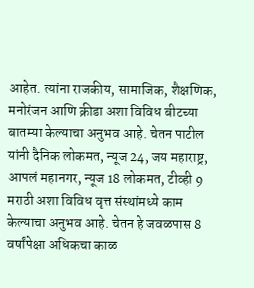आहेत. त्यांना राजकीय, सामाजिक, शैक्षणिक, मनोरंजन आणि क्रीडा अशा विविध बीटच्या बातम्या केल्याचा अनुभव आहे. चेतन पाटील यांनी दैनिक लोकमत, न्यूज 24, जय महाराष्ट्र, आपलं महानगर, न्यूज 18 लोकमत, टीव्ही 9 मराठी अशा विविध वृत्त संस्थांमध्ये काम केल्याचा अनुभव आहे. चेतन हे जवळपास 8 वर्षांपेक्षा अधिकचा काळ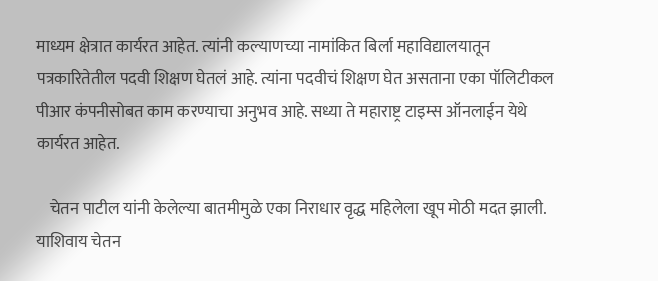माध्यम क्षेत्रात कार्यरत आहेत. त्यांनी कल्याणच्या नामांकित बिर्ला महाविद्यालयातून पत्रकारितेतील पदवी शिक्षण घेतलं आहे. त्यांना पदवीचं शिक्षण घेत असताना एका पॉलिटीकल पीआर कंपनीसोबत काम करण्याचा अनुभव आहे. सध्या ते महाराष्ट्र टाइम्स ऑनलाईन येथे कार्यरत आहेत.

    चेतन पाटील यांनी केलेल्या बातमीमुळे एका निराधार वृद्ध महिलेला खूप मोठी मदत झाली. याशिवाय चेतन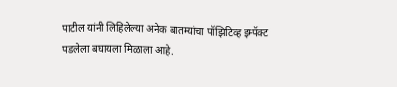पाटील यांनी लिहिलेल्या अनेक बातम्यांचा पॉझिटिव्ह इम्पॅक्ट पडलेला बघायला मिळाला आहे.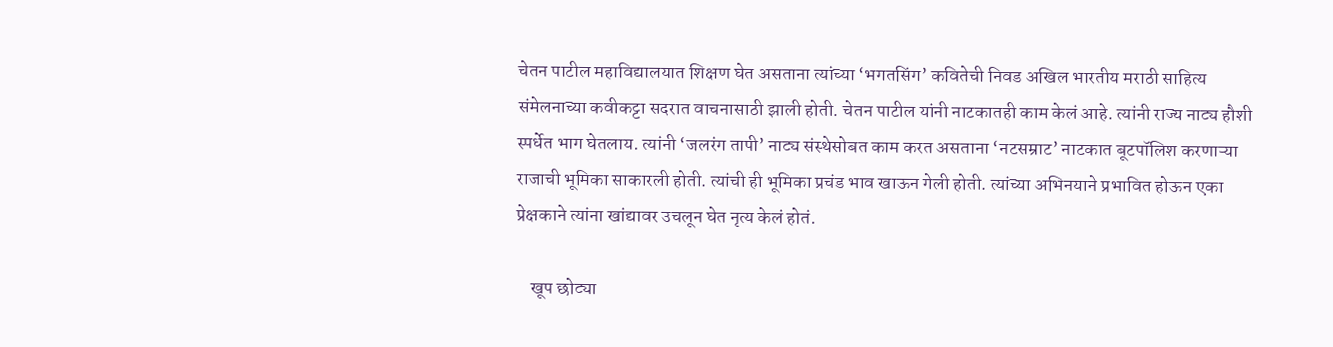चेतन पाटील महाविद्यालयात शिक्षण घेत असताना त्यांच्या ‘भगतसिंग’ कवितेची निवड अखिल भारतीय मराठी साहित्य संमेलनाच्या कवीकट्टा सदरात वाचनासाठी झाली होती. चेतन पाटील यांनी नाटकातही काम केलं आहे. त्यांनी राज्य नाट्य हौशी स्पर्धेत भाग घेतलाय. त्यांनी ‘जलरंग तापी’ नाट्य संस्थेसोबत काम करत असताना ‘नटसम्राट’ नाटकात बूटपॉलिश करणाऱ्या राजाची भूमिका साकारली होती. त्यांची ही भूमिका प्रचंड भाव खाऊन गेली होती. त्यांच्या अभिनयाने प्रभावित होऊन एका प्रेक्षकाने त्यांना खांद्यावर उचलून घेत नृत्य केलं होतं.

    खूप छोट्या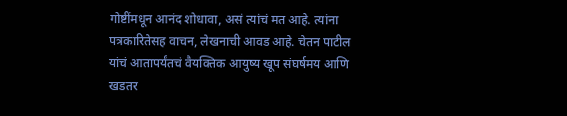गोष्टींमधून आनंद शोधावा, असं त्यांचं मत आहे. त्यांना पत्रकारितेसह वाचन, लेखनाची आवड आहे. चेतन पाटील यांचं आतापर्यंतचं वैयक्तिक आयुष्य खूप संघर्षमय आणि खडतर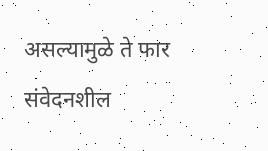असल्यामुळे ते फार संवेदनशील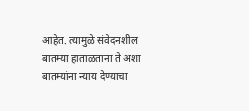आहेत. त्यामुळे संवेदनशील बातम्या हाताळताना ते अशा बातम्यांना न्याय देण्याचा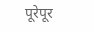पूरेपूर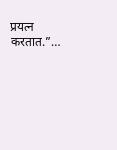प्रयत्न करतात.”…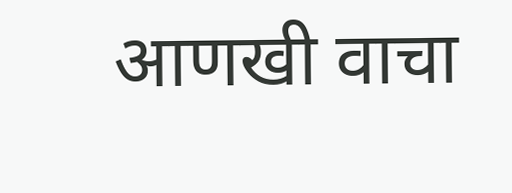आणखी वाचा